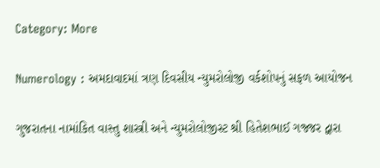Category: More

Numerology : અમદાવાદમાં ત્રણ દિવસીય ન્યુમરોલોજી વર્કશોપનું સફળ આયોજન

ગુજરાતના નામાંકિત વાસ્તુ શાસ્ત્રી અને ન્યુમરોલોજીસ્ટ શ્રી હિતેશભાઈ ગજ્જર દ્વારા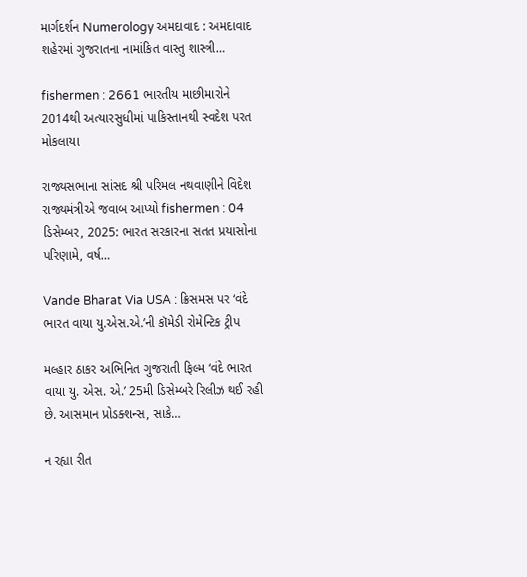માર્ગદર્શન Numerology અમદાવાદ : અમદાવાદ શહેરમાં ગુજરાતના નામાંકિત વાસ્તુ શાસ્ત્રી…

fishermen : 2661 ભારતીય માછીમારોને 2014થી અત્યારસુધીમાં પાકિસ્તાનથી સ્વદેશ પરત મોકલાયા

રાજ્યસભાના સાંસદ શ્રી પરિમલ નથવાણીને વિદેશ રાજ્યમંત્રીએ જવાબ આપ્યો fishermen : 04 ડિસેમ્બર, 2025: ભારત સરકારના સતત પ્રયાસોના પરિણામે, વર્ષ…

Vande Bharat Via USA : ક્રિસમસ પર ‘વંદે ભારત વાયા યુ.એસ.એ.’ની કૉમેડી રોમેન્ટિક ટ્રીપ

મલ્હાર ઠાકર અભિનિત ગુજરાતી ફિલ્મ ‘વંદે ભારત વાયા યુ. એસ. એ.’ 25મી ડિસેમ્બરે રિલીઝ થઈ રહી છે. આસમાન પ્રોડક્શન્‍સ, સાકે…

ન રહ્યા રીત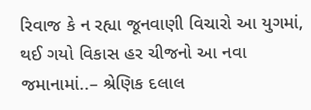રિવાજ કે ન રહ્યા જૂનવાણી વિચારો આ યુગમાં, થઈ ગયો વિકાસ હર ચીજનો આ નવા જમાનામાં..– શ્રેણિક દલાલ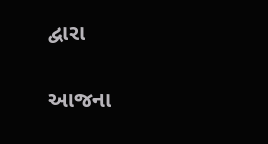દ્વારા

આજના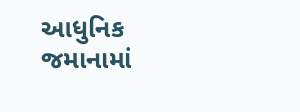આધુનિક જમાનામાં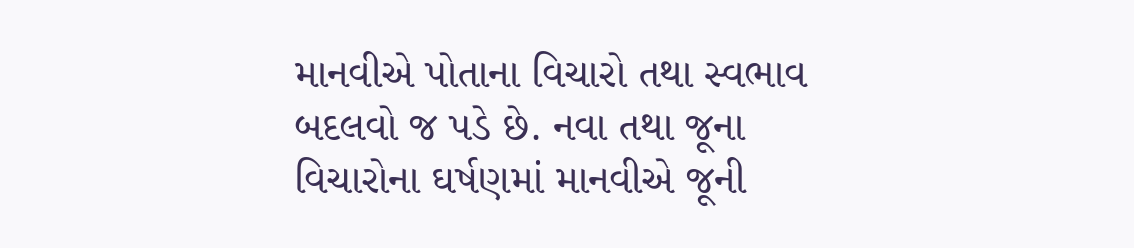માનવીએ પોતાના વિચારો તથા સ્વભાવ બદલવો જ પડે છે. નવા તથા જૂના વિચારોના ઘર્ષણમાં માનવીએ જૂની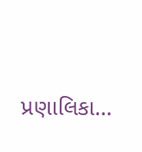પ્રણાલિકા…